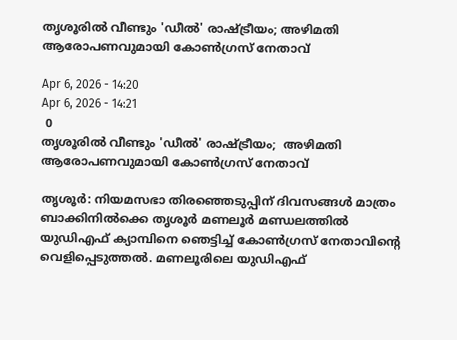തൃശൂരില്‍ വീണ്ടും 'ഡീല്‍' രാഷ്ട്രീയം; അഴിമതി ആരോപണവുമായി കോണ്‍ഗ്രസ് നേതാവ്

Apr 6, 2026 - 14:20
Apr 6, 2026 - 14:21
 0
തൃശൂരില്‍ വീണ്ടും 'ഡീല്‍' രാഷ്ട്രീയം;  അഴിമതി ആരോപണവുമായി കോണ്‍ഗ്രസ് നേതാവ്

തൃശൂർ: നിയമസഭാ തിരഞ്ഞെടുപ്പിന് ദിവസങ്ങൾ മാത്രം ബാക്കിനിൽക്കെ തൃശൂർ മണലൂർ മണ്ഡലത്തിൽ യുഡിഎഫ് ക്യാമ്പിനെ ഞെട്ടിച്ച് കോൺഗ്രസ് നേതാവിന്റെ വെളിപ്പെടുത്തൽ. മണലൂരിലെ യുഡിഎഫ്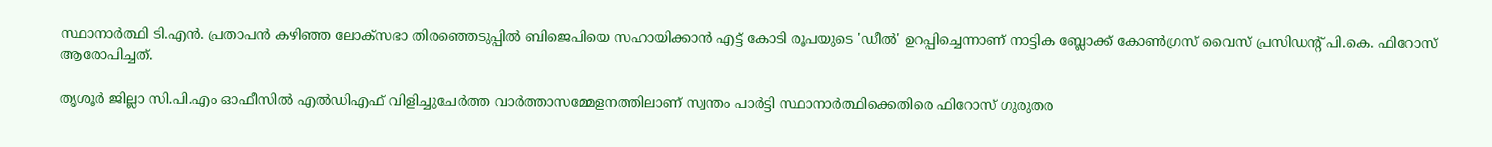സ്ഥാനാർത്ഥി ടി.എൻ. പ്രതാപൻ കഴിഞ്ഞ ലോക്സഭാ തിരഞ്ഞെടുപ്പിൽ ബിജെപിയെ സഹായിക്കാൻ എട്ട് കോടി രൂപയുടെ 'ഡീൽ' ഉറപ്പിച്ചെന്നാണ് നാട്ടിക ബ്ലോക്ക് കോൺഗ്രസ് വൈസ് പ്രസിഡന്റ് പി.കെ. ഫിറോസ് ആരോപിച്ചത്.

തൃശൂർ ജില്ലാ സി.പി.എം ഓഫീസിൽ എൽഡിഎഫ് വിളിച്ചുചേർത്ത വാർത്താസമ്മേളനത്തിലാണ് സ്വന്തം പാർട്ടി സ്ഥാനാർത്ഥിക്കെതിരെ ഫിറോസ് ഗുരുതര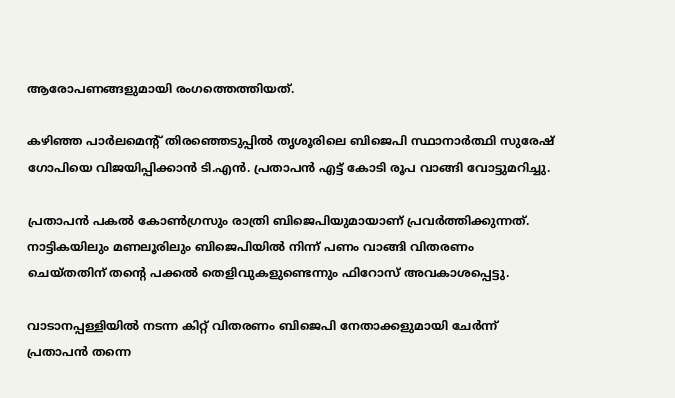ആരോപണങ്ങളുമായി രംഗത്തെത്തിയത്.

കഴിഞ്ഞ പാർലമെന്റ് തിരഞ്ഞെടുപ്പിൽ തൃശൂരിലെ ബിജെപി സ്ഥാനാർത്ഥി സുരേഷ് ഗോപിയെ വിജയിപ്പിക്കാൻ ടി.എൻ. പ്രതാപൻ എട്ട് കോടി രൂപ വാങ്ങി വോട്ടുമറിച്ചു.

പ്രതാപൻ പകൽ കോൺഗ്രസും രാത്രി ബിജെപിയുമായാണ് പ്രവർത്തിക്കുന്നത്. നാട്ടികയിലും മണലൂരിലും ബിജെപിയിൽ നിന്ന് പണം വാങ്ങി വിതരണം ചെയ്തതിന് തന്റെ പക്കൽ തെളിവുകളുണ്ടെന്നും ഫിറോസ് അവകാശപ്പെട്ടു.

വാടാനപ്പള്ളിയിൽ നടന്ന കിറ്റ് വിതരണം ബിജെപി നേതാക്കളുമായി ചേർന്ന് പ്രതാപൻ തന്നെ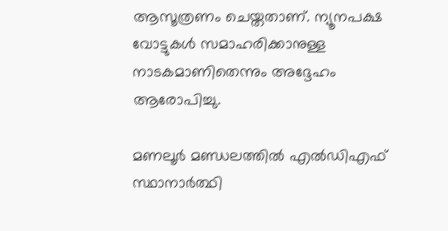ആസൂത്രണം ചെയ്തതാണ്. ന്യൂനപക്ഷ വോട്ടുകൾ സമാഹരിക്കാനുള്ള നാടകമാണിതെന്നും അദ്ദേഹം ആരോപിച്ചു.

മണലൂർ മണ്ഡലത്തിൽ എൽഡിഎഫ് സ്ഥാനാർത്ഥി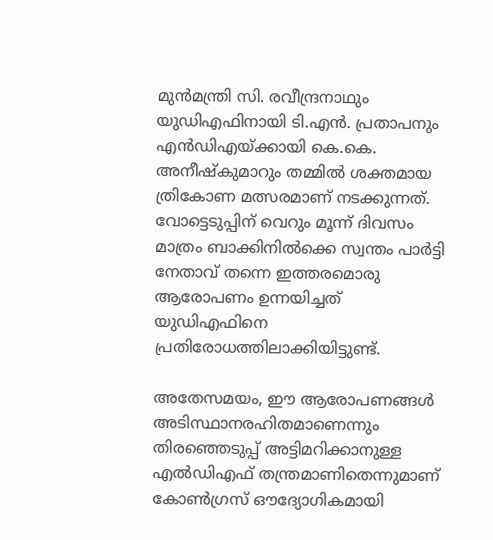മുൻമന്ത്രി സി. രവീന്ദ്രനാഥും യുഡിഎഫിനായി ടി.എൻ. പ്രതാപനും എൻഡിഎയ്ക്കായി കെ.കെ. അനീഷ്‌കുമാറും തമ്മിൽ ശക്തമായ ത്രികോണ മത്സരമാണ് നടക്കുന്നത്. വോട്ടെടുപ്പിന് വെറും മൂന്ന് ദിവസം മാത്രം ബാക്കിനിൽക്കെ സ്വന്തം പാർട്ടി നേതാവ് തന്നെ ഇത്തരമൊരു ആരോപണം ഉന്നയിച്ചത് യുഡിഎഫിനെ പ്രതിരോധത്തിലാക്കിയിട്ടുണ്ട്.

അതേസമയം, ഈ ആരോപണങ്ങൾ അടിസ്ഥാനരഹിതമാണെന്നും തിരഞ്ഞെടുപ്പ് അട്ടിമറിക്കാനുള്ള എൽഡിഎഫ് തന്ത്രമാണിതെന്നുമാണ് കോൺഗ്രസ് ഔദ്യോഗികമായി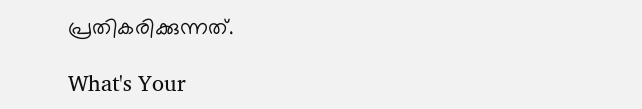പ്രതികരിക്കുന്നത്.

What's Your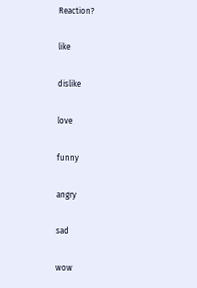Reaction?

like

dislike

love

funny

angry

sad

wow